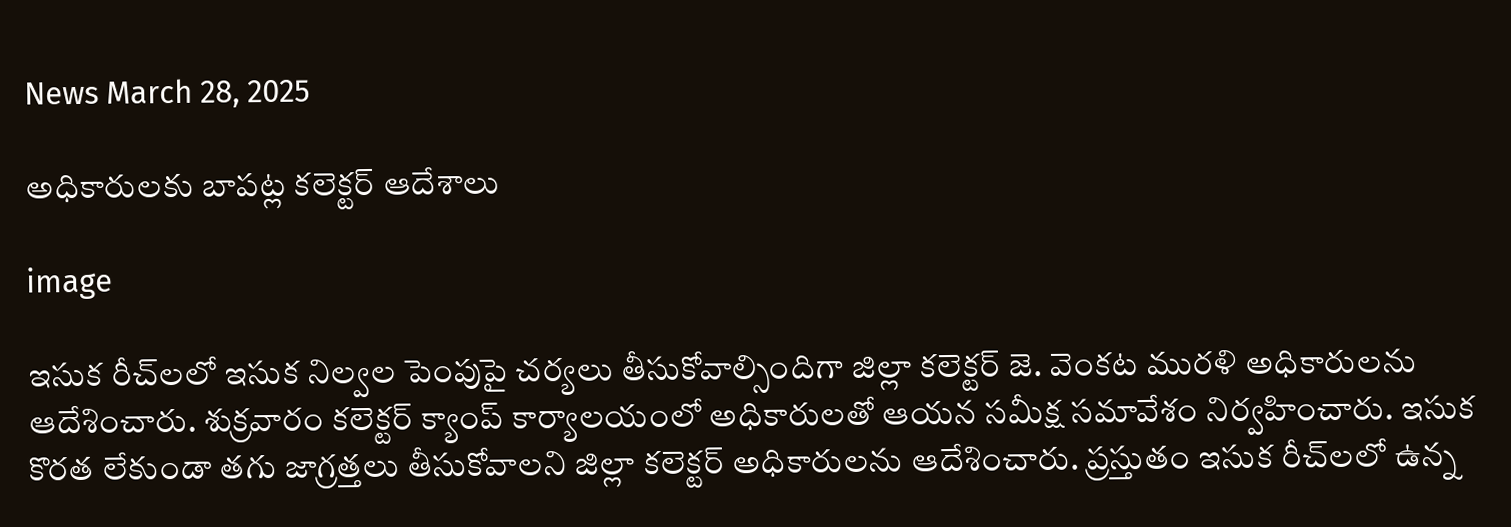News March 28, 2025

అధికారులకు బాపట్ల కలెక్టర్ ఆదేశాలు

image

ఇసుక రీచ్‌లలో ఇసుక నిల్వల పెంపుపై చర్యలు తీసుకోవాల్సిందిగా జిల్లా కలెక్టర్ జె. వెంకట మురళి అధికారులను ఆదేశించారు. శుక్రవారం కలెక్టర్ క్యాంప్ కార్యాలయంలో అధికారులతో ఆయన సమీక్ష సమావేశం నిర్వహించారు. ఇసుక కొరత లేకుండా తగు జాగ్రత్తలు తీసుకోవాలని జిల్లా కలెక్టర్ అధికారులను ఆదేశించారు. ప్రస్తుతం ఇసుక రీచ్‌లలో ఉన్న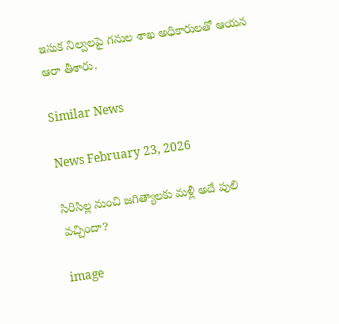ఇసుక నిల్వలపై గనుల శాఖ అధికారులతో ఆయన ఆరా తీశారు.

Similar News

News February 23, 2026

సిరిసిల్ల నుంచి జగిత్యాలకు మళ్లీ అదే పులి వచ్చిందా?

image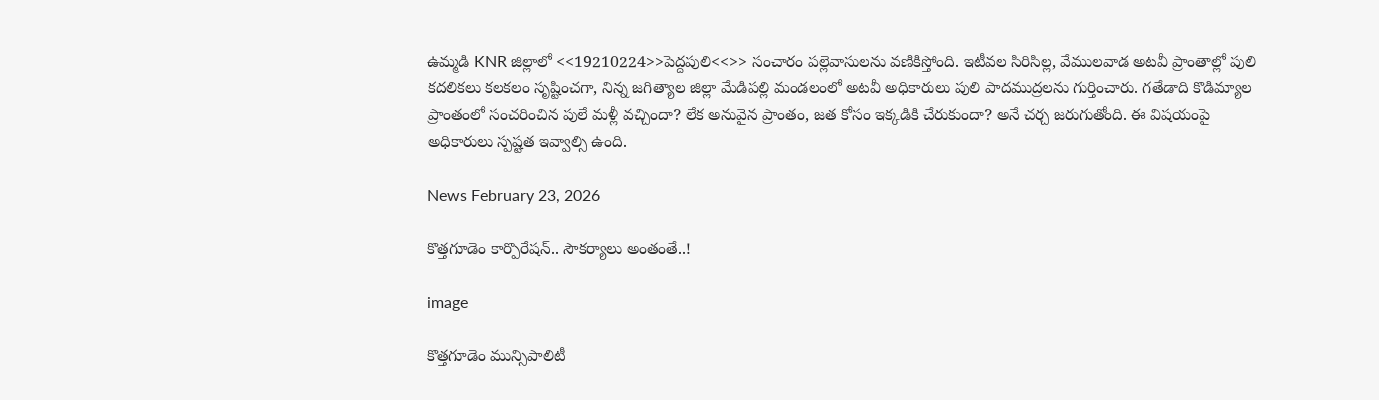ఉమ్మడి KNR జిల్లాలో <<19210224>>పెద్దపులి<<>> సంచారం పల్లెవాసులను వణికిస్తోంది. ఇటీవల సిరిసిల్ల, వేములవాడ అటవీ ప్రాంతాల్లో పులి కదలికలు కలకలం సృష్టించగా, నిన్న జగిత్యాల జిల్లా మేడిపల్లి మండలంలో అటవీ అధికారులు పులి పాదముద్రలను గుర్తించారు. గతేడాది కొడిమ్యాల ప్రాంతంలో సంచరించిన పులే మళ్లీ వచ్చిందా? లేక అనువైన ప్రాంతం, జత కోసం ఇక్కడికి చేరుకుందా? అనే చర్చ జరుగుతోంది. ఈ విషయంపై అధికారులు స్పష్టత ఇవ్వాల్సి ఉంది.

News February 23, 2026

కొత్తగూడెం కార్పొరేషన్.. సౌకర్యాలు అంతంతే..!

image

కొత్తగూడెం మున్సిపాలిటీ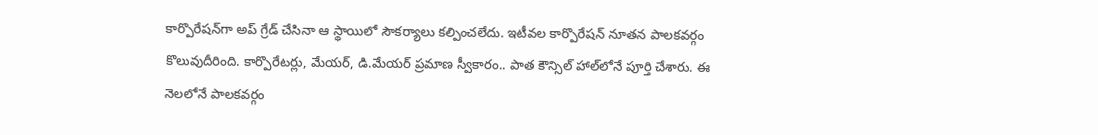కార్పొరేషన్‌గా అప్ గ్రేడ్ చేసినా ఆ స్థాయిలో సౌకర్యాలు కల్పించలేదు. ఇటీవల కార్పొరేషన్ నూతన పాలకవర్గం కొలువుదీరింది. కార్పొరేటర్లు, మేయర్, డి.మేయర్ ప్రమాణ స్వీకారం.. పాత కౌన్సిల్ హాల్‌లోనే పూర్తి చేశారు. ఈ నెలలోనే పాలకవర్గం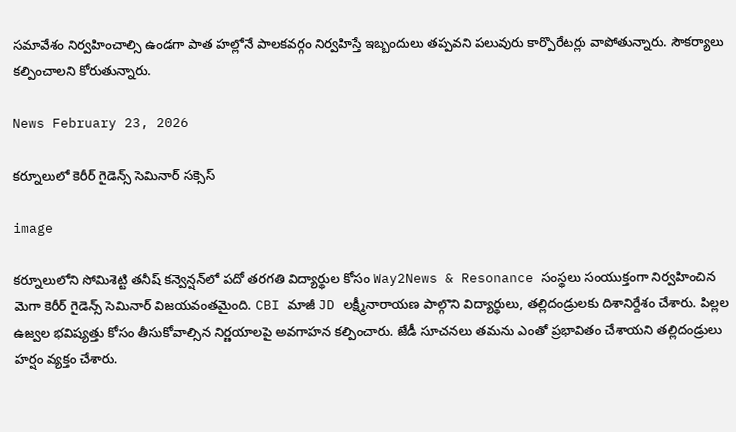సమావేశం నిర్వహించాల్సి ఉండగా పాత హల్లోనే పాలకవర్గం నిర్వహిస్తే ఇబ్బందులు తప్పవని పలువురు కార్పొరేటర్లు వాపోతున్నారు. సౌకర్యాలు కల్పించాలని కోరుతున్నారు.

News February 23, 2026

కర్నూలులో కెరీర్ గైడెన్స్ సెమినార్ సక్సెస్

image

కర్నూలులోని సోమిశెట్టి తనీష్ కన్వెన్షన్‌లో పదో తరగతి విద్యార్థుల కోసం Way2News & Resonance సంస్థలు సంయుక్తంగా నిర్వహించిన మెగా కెరీర్ గైడెన్స్ సెమినార్ విజయవంతమైంది. CBI మాజీ JD లక్ష్మీనారాయణ పాల్గొని విద్యార్థులు, తల్లిదండ్రులకు దిశానిర్దేశం చేశారు. పిల్లల ఉజ్వల భవిష్యత్తు కోసం తీసుకోవాల్సిన నిర్ణయాలపై అవగాహన కల్పించారు. జేడీ సూచనలు తమను ఎంతో ప్రభావితం చేశాయని తల్లిదండ్రులు హర్షం వ్యక్తం చేశారు.